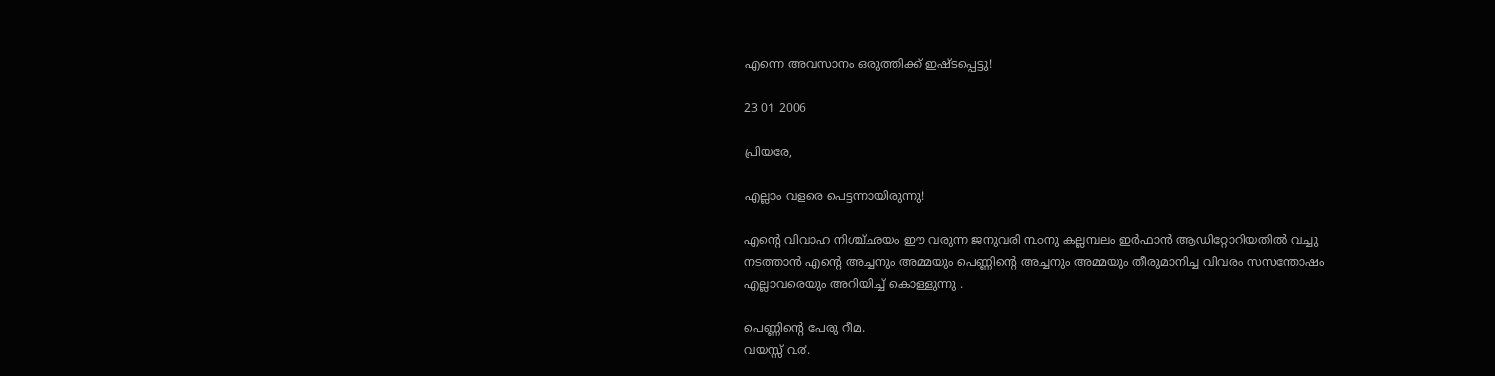എന്നെ അവസാനം ഒരുത്തിക്ക്‌ ഇഷ്ടപ്പെട്ടു!

23 01 2006

പ്രിയരേ,

എല്ലാം വളരെ പെട്ടന്നായിരുന്നു!

എന്റെ വിവാഹ നിശ്ച്ഛയം ഈ വരുന്ന ജനുവരി ൩൦നു കല്ലമ്പലം ഇര്‍ഫാന്‍ ആഡിറ്റോറിയതില്‍ വച്ചു നടത്താന്‍ എന്റെ അച്ചനും അമ്മയും പെണ്ണിന്റെ അച്ചനും അമ്മയും തീരുമാനിച്ച വിവരം സസന്തോഷം എല്ലാവരെയും അറിയിച്ച് കൊള്ളുന്നു .

പെണ്ണിന്റെ പേരു റീമ.
വയസ്സ്‌ ൨൪.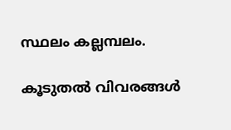സ്ഥലം കല്ലമ്പലം.

കൂടുതല്‍ വിവരങ്ങള്‍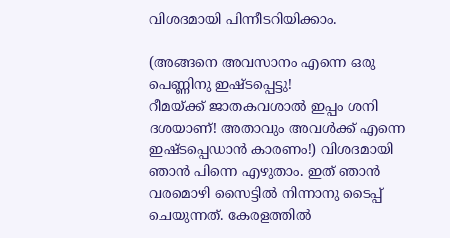വിശദമായി പിന്നീടറിയിക്കാം.

(അങ്ങനെ അവസാനം എന്നെ ഒരു പെണ്ണിനു ഇഷ്ടപ്പെട്ടു!
റീമയ്ക്ക്‌ ജാതകവശാല്‍ ഇപ്പം ശനി ദശയാണ്‌! അതാവും അവള്‍ക്ക്‌ എന്നെ ഇഷ്ടപ്പെഡാന്‍ കാരണം!) വിശദമായി ഞാന്‍ പിന്നെ എഴുതാം. ഇത്‌ ഞാന്‍ വരമൊഴി സൈട്ടില്‍ നിന്നാനു ടൈപ്പ്‌ ചെയുന്നത്‌. കേരളത്തില്‍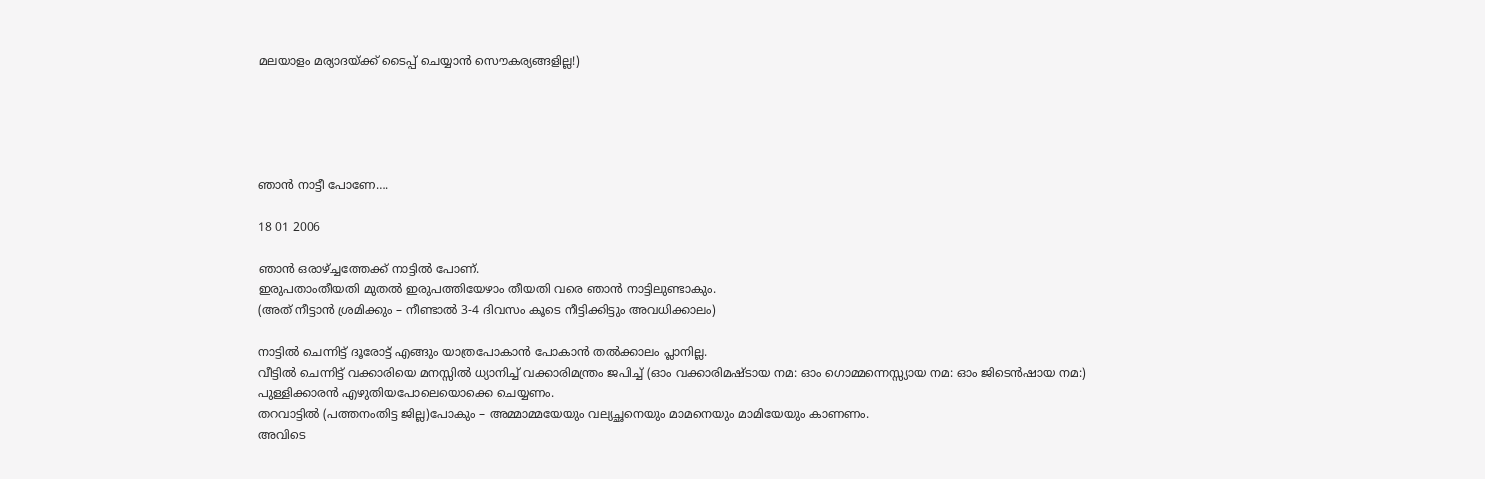മലയാളം മര്യാദയ്ക്ക്‌ ടൈപ്പ്‌ ചെയ്യാന്‍ സൌകര്യങ്ങളില്ല!)





ഞാ‍ൻ നാട്ടീ പോണേ….

18 01 2006

ഞാൻ ഒരാഴ്ച്ചത്തേക്ക് നാട്ടിൽ പോണ്.
ഇരുപതാംതീയതി മുതൽ ഇരുപത്തിയേഴാം തീയതി വരെ ഞാൻ നാട്ടിലുണ്ടാകും.
(അത് നീട്ടാൻ ശ്രമിക്കും – നീണ്ടാൽ 3-4 ദിവസം കൂടെ നീട്ടിക്കിട്ടും അവധിക്കാ‍ലം)

നാട്ടിൽ ചെന്നിട്ട് ദൂരോട്ട് എങ്ങും യാത്രപോകാൻ പോകാൻ തൽക്കാലം പ്ലാനില്ല.
വീട്ടിൽ ചെന്നിട്ട് വക്കാരിയെ മനസ്സിൽ ധ്യാനിച്ച് വക്കാരിമന്ത്രം ജപിച്ച് (ഓം വക്കാരിമഷ്ടായ നമ: ഓം ഗൊമ്മന്നെസ്സ്യായ നമ: ഓം ജിടെൻഷായ നമ:) പുള്ളിക്കാരൻ എഴുതിയപോലെയൊക്കെ ചെയ്യണം.
തറവാട്ടിൽ (പത്തനംതിട്ട ജില്ല)പോകും – അമ്മാമ്മയേയും വല്യച്ഛനെയും മാമനെയും മാമിയേയും കാണണം.
അവിടെ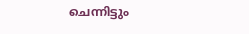ചെന്നിട്ടും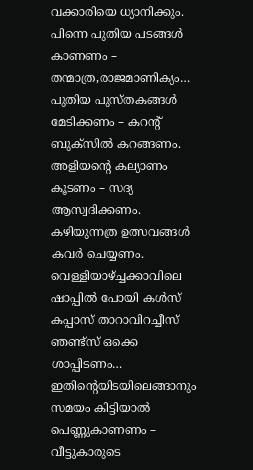വക്കാരിയെ ധ്യാനിക്കും.
പിന്നെ പുതിയ പടങ്ങൾ കാണണം – തന്മാത്ര,രാജമാണിക്യം…
പുതിയ പുസ്തകങ്ങൾ മേടിക്കണം – കറന്റ് ബുക്സിൽ കറങ്ങണം.
അളിയന്റെ കല്യാണം കൂടണം – സദ്യ ആസ്വദിക്കണം.
കഴിയുന്നത്ര ഉത്സവങ്ങൾ കവർ ചെയ്യണം.
വെള്ളിയാഴ്ച്ചക്കാ‍വിലെ ഷാപ്പിൽ പോയി കൾസ് കപ്പാസ് താറാവിറച്ചീസ് ഞണ്ട്സ് ഒക്കെ ശാപ്പിടണം…
ഇതിന്റെയിടയിലെങ്ങാനും സമയം കിട്ടിയാൽ പെണ്ണുകാണണം – വീട്ടുകാരുടെ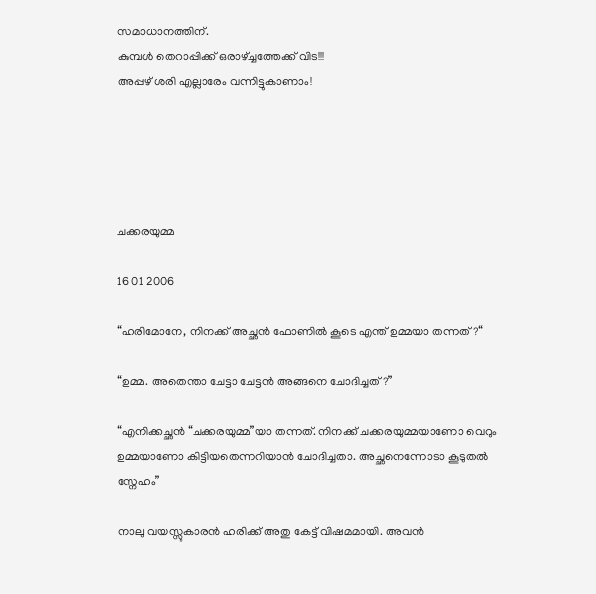സമാധാനത്തിന്.
കുമ്പൾ തെറാപ്പിക്ക് ഒരാഴ്ച്ചത്തേക്ക് വിട!!!
അപ്പഴ് ശരി എല്ലാരേം വന്നിട്ടുകാണാം!





ചക്കരയുമ്മ

16 01 2006

“ഹരിമോനേ, നിനക്ക് അച്ഛൻ ഫോണിൽ കൂടെ എന്ത് ഉമ്മയാ തന്നത്?“

“ഉമ്മ. അതെന്താ ചേട്ടാ ചേട്ടൻ അങ്ങനെ ചോദിച്ചത്?”

“എനിക്കച്ഛൻ “ചക്കരയുമ്മ”യാ തന്നത്. നിനക്ക് ചക്കരയുമ്മയാണോ വെറും ഉമ്മയാണോ കിട്ടിയതെന്നറിയാൻ ചോദിച്ചതാ. അച്ഛനെന്നോടാ കൂടുതൽ സ്നേഹം”

നാലു വയസ്സുകാരൻ ഹരിക്ക് അതു കേട്ട് വിഷമമായി. അവൻ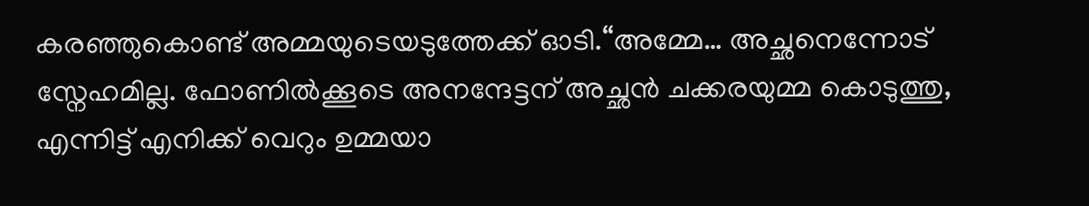കരഞ്ഞുകൊണ്ട് അമ്മയുടെയടുത്തേക്ക് ഓടി.“അമ്മേ… അച്ഛനെന്നോട് സ്നേഹമില്ല. ഫോണിൽക്കൂടെ അനന്ദേട്ടന് അച്ഛൻ ചക്കരയുമ്മ കൊടുത്തു, എന്നിട്ട് എനിക്ക് വെറും ഉമ്മയാ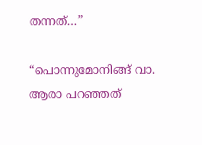തന്നത്…”

“പൊന്നുമോനിങ്ങ് വാ. ആരാ പറഞ്ഞത്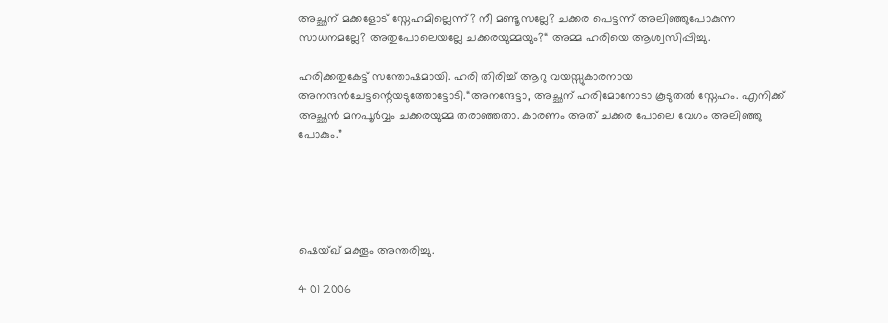അച്ഛന് മക്കളോട് സ്നേഹമില്ലെന്ന്? നീ മണ്ടൂസല്ലേ? ചക്കര പെട്ടന്ന് അലിഞ്ഞുപോകുന്ന സാധനമല്ലേ? അതുപോലെയല്ലേ ചക്കരയുമ്മയും?“ അമ്മ ഹരിയെ ആശ്വസിപ്പിച്ചു.

ഹരിക്കതുകേട്ട് സന്തോഷമായി. ഹരി തിരിച്ച് ആറു വയസ്സുകാരനായ അനന്ദൻചേട്ടന്റെയടുത്തോട്ടോടി.“അനന്ദേട്ടാ, അച്ഛന് ഹരിമോനോടാ കൂടുതൽ സ്നേഹം. എനിക്ക് അച്ഛൻ മനപൂർവ്വം ചക്കരയുമ്മ തരാഞ്ഞതാ. കാരണം അത് ചക്കര പോലെ വേഗം അലിഞ്ഞു പോകും.”





ഷെയ്‌ഖ് മക്തൂം അന്തരിച്ചു.

4 01 2006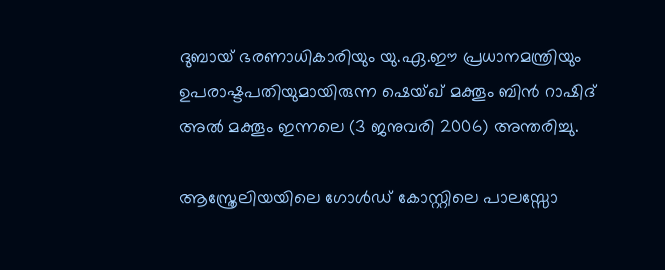ദുബായ് ഭരണാധികാരിയും യു.ഏ.ഈ പ്രധാനമന്ത്രിയും ഉപരാഷ്ടപതിയുമായിരുന്ന ഷെയ്‌ഖ് മക്തൂം ബിൻ റാഷിദ് അൽ മക്തൂം ഇന്നലെ (3 ജനുവരി 2006) അന്തരിച്ചു.

ആസ്ത്രേലിയയിലെ ഗോൾഡ് കോസ്റ്റിലെ പാലസ്സോ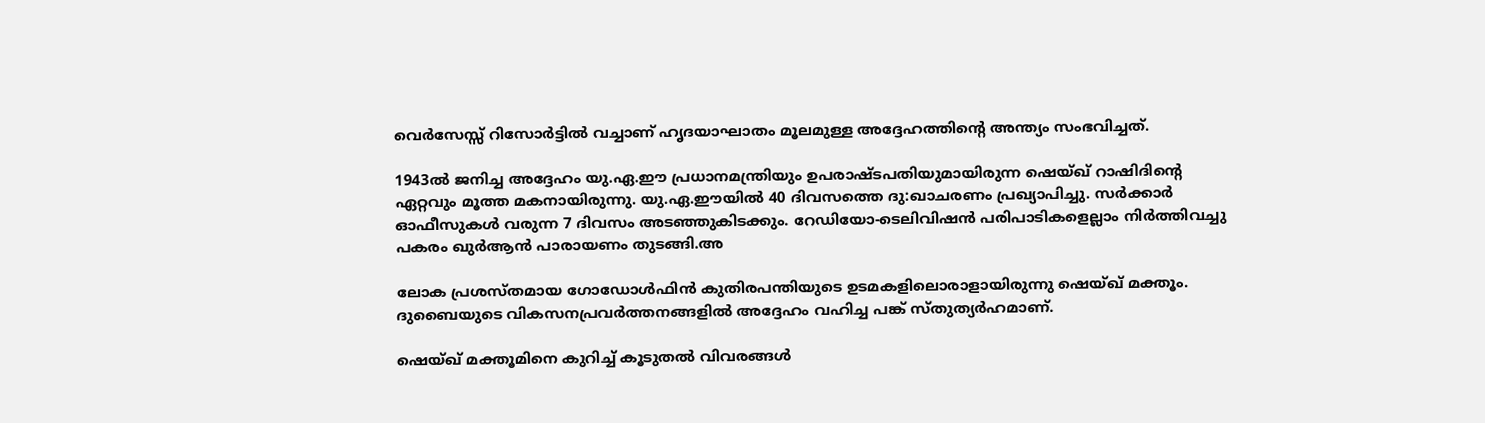വെർസേസ്സ് റിസോർട്ടിൽ വച്ചാണ് ഹൃദയാഘാതം മൂലമുള്ള അദ്ദേഹത്തിന്റെ അന്ത്യം സംഭവിച്ചത്.

1943ൽ ജനിച്ച അദ്ദേഹം യു.ഏ.ഈ പ്രധാനമന്ത്രിയും ഉപരാഷ്ടപതിയുമായിരുന്ന ഷെയ്‌ഖ് റാഷിദിന്റെ ഏറ്റവും മൂത്ത മകനായിരുന്നു. യു.ഏ.ഈയിൽ 40 ദിവസത്തെ ദു:ഖാചരണം പ്രഖ്യാപിച്ചു. സർക്കാർ ഓഫീസുകൾ വരുന്ന 7 ദിവസം അടഞ്ഞുകിടക്കും. റേഡിയോ-ടെലിവിഷൻ പരിപാടികളെല്ലാം നിർത്തിവച്ചു പകരം ഖുർ‌ആൻ പാരായണം തുടങ്ങി.അ

ലോക പ്രശസ്തമായ ഗോഡോൾഫിൻ കുതിരപന്തിയുടെ ഉടമകളിലൊരാളാ‍യിരുന്നു ഷെയ്‌ഖ് മക്തൂം. ദുബൈയുടെ വികസനപ്രവർത്തനങ്ങളിൽ അദ്ദേഹം വഹിച്ച പങ്ക് സ്തുത്യർഹമാണ്.

ഷെയ്ഖ് മക്തൂമിനെ കുറിച്ച് കൂടുതൽ വിവരങ്ങൾ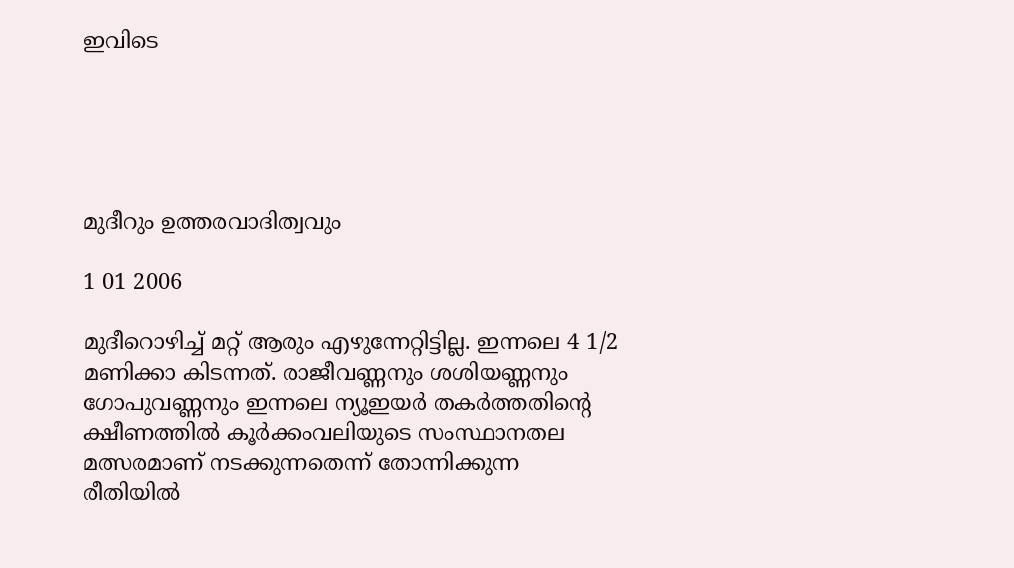ഇവിടെ





മുദീറും ഉത്തരവാദിത്വവും

1 01 2006

മുദീറൊഴിച്ച് മറ്റ് ആരും എഴുന്നേറ്റിട്ടില്ല. ഇന്നലെ 4 1/2 മണിക്കാ കിടന്നത്. രാജീവണ്ണനും ശശിയണ്ണനും ഗോപുവണ്ണനും ഇന്നലെ ന്യൂഇയർ തകർത്തതിന്റെ ക്ഷീണത്തിൽ കൂർക്കംവലിയുടെ സംസ്ഥാനതല മത്സരമാണ് നടക്കുന്നതെന്ന് തോന്നിക്കുന്ന രീതിയിൽ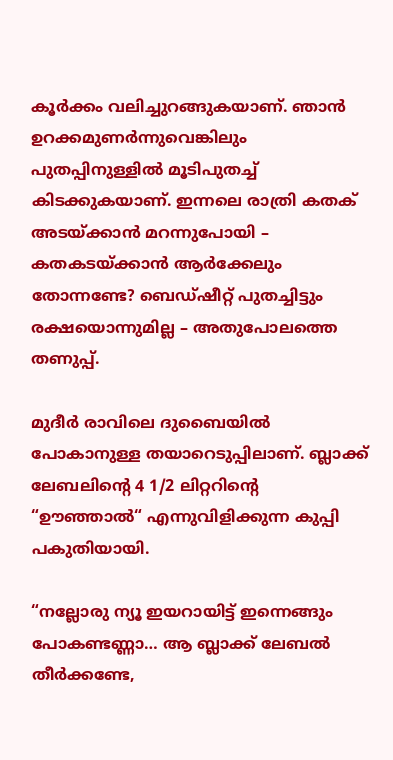കൂർക്കം വലിച്ചുറങ്ങുകയാണ്. ഞാൻ ഉറക്കമുണർന്നുവെങ്കിലും പുതപ്പിനുള്ളിൽ മൂടിപുതച്ച് കിടക്കുകയാണ്. ഇന്നലെ രാത്രി കതക് അടയ്ക്കാൻ മറന്നുപോയി – കതകടയ്ക്കാൻ ആർക്കേലും തോന്നണ്ടേ? ബെഡ്ഷീറ്റ് പുതച്ചിട്ടും രക്ഷയൊന്നുമില്ല – അതുപോലത്തെ തണുപ്പ്.

മുദീർ രാവിലെ ദുബൈയിൽ പോകാനുള്ള തയാറെടുപ്പിലാണ്. ബ്ലാക്ക് ലേബലിന്റെ 4 1/2 ലിറ്ററിന്റെ “ഊഞ്ഞാൽ“ എന്നുവിളിക്കുന്ന കുപ്പി പകുതിയായി.

“നല്ലോരു ന്യൂ ഇയറായിട്ട് ഇന്നെങ്ങും പോകണ്ടണ്ണാ… ആ ബ്ലാക്ക് ലേബൽ തീർക്കണ്ടേ,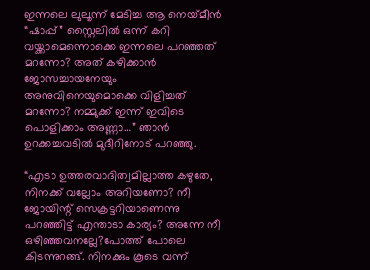ഇന്നലെ ലുലൂന്ന് മേടിച്ച ആ നെയ്‌മീൻ “ഷാപ്പ്” സ്റ്റൈലിൽ ഒന്ന് കറി വയ്ക്കാമെന്നൊക്കെ ഇന്നലെ പറഞ്ഞത് മറന്നോ? അത് കഴിക്കാൻ ജോസച്ചായനേയും അനുവിനെയുമൊക്കെ വിളിച്ചത് മറന്നോ? നമ്മുക്ക് ഇന്ന് ഇവിടെ പൊളിക്കാം അണ്ണാ…” ഞാൻ ഉറക്കച്ചവടിൽ മുദീറിനോട് പറഞ്ഞു.

“എടാ ഉത്തരവാദിത്വമില്ലാത്ത കഴുതേ, നിനക്ക് വല്ലോം അറിയണോ? നീ ജോയിന്റ് സെക്രട്ടറിയാണെന്നു പറഞ്ഞിട്ട് എന്താടാ‍ കാര്യം? അന്നേ നീ ഒഴിഞ്ഞവനല്ലേ?പോത്ത് പോലെ കിടന്നുറങ്ങ്. നിനക്കും കൂടെ വന്ന്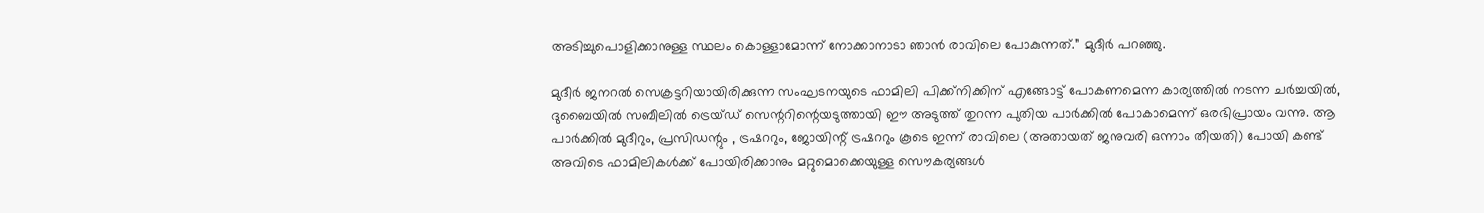അടിച്ചുപൊളിക്കാനുള്ള സ്ഥലം കൊള്ളാമോന്ന് നോക്കാ‍നാടാ ഞാൻ രാവിലെ പോകുന്നത്.” മുദീർ പറഞ്ഞു.

മുദീർ ജനറൽ സെക്രട്ടറിയായിരിക്കുന്ന സംഘടനയുടെ ഫാമിലി പിക്ക്നിക്കിന് എങ്ങോട്ട് പോകണമെന്ന കാര്യത്തിൽ നടന്ന ചർച്ചയിൽ, ദുബൈയിൽ സബീലിൽ ട്രെയ്ഡ് സെന്ററിന്റെയടുത്തായി ഈ അടുത്ത് തുറന്ന പുതിയ പാർക്കിൽ പോകാമെന്ന് ഒരഭിപ്രായം വന്നു. ആ പാർക്കിൽ മുദീറും, പ്രസിഡന്റും , ട്രഷററും, ജോയിന്റ് ട്രഷററും കൂടെ ഇന്ന് രാവിലെ (അതായത് ജനുവരി ഒന്നാം തീയതി) പോയി കണ്ട് അവിടെ ഫാമിലികൾക്ക് പോയിരിക്കാനും മറ്റുമൊക്കെയുള്ള സൌകര്യങ്ങൾ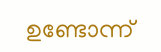ഉണ്ടോന്ന്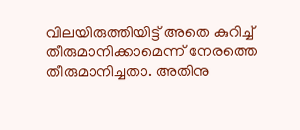വിലയിരുത്തിയിട്ട് അതെ കുറിച്ച് തീരുമാ‍നിക്കാമെന്ന് നേരത്തെ തീരുമാനിച്ചതാ. അതിനു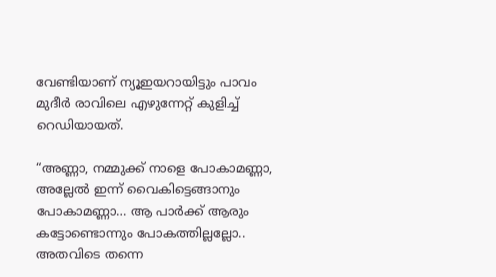വേണ്ടിയാണ് ന്യൂഇയറായിട്ടും പാവം മുദീർ രാവിലെ എഴുന്നേറ്റ് കുളിച്ച് റെഡിയായത്.

“അണ്ണാ, നമ്മുക്ക് നാളെ പോകാമണ്ണാ, അല്ലേൽ ഇന്ന് വൈകിട്ടെങ്ങാ‍നും പോകാമണ്ണാ… ആ പാർക്ക് ആരും കട്ടോണ്ടൊന്നും പോകത്തില്ലല്ലോ.. അതവിടെ തന്നെ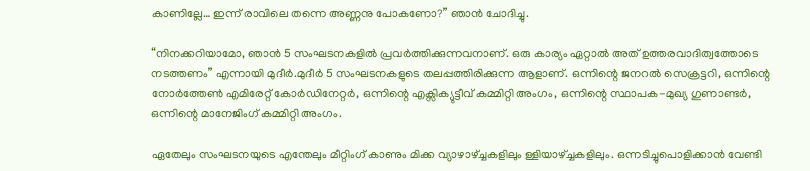കാണില്ലേ… ഇന്ന് രാവിലെ തന്നെ അണ്ണനു പോകണോ?” ഞാൻ ചോദിച്ചു.

“നിനക്കറിയാമോ, ഞാൻ 5 സംഘടനകളിൽ പ്രവർത്തിക്കുന്നവനാണ്. ഒരു കാ‍ര്യം ഏറ്റാൽ അത് ഉത്തരവാദിത്വത്തോടെ നടത്തണം” എന്നായി മുദീർ.മുദീർ 5 സംഘടനകളുടെ തലപ്പത്തിരിക്കുന്ന ആളാണ്. ഒന്നിന്റെ ജനറൽ സെക്രട്ടറി, ഒന്നിന്റെ നോർത്തേൺ എമിരേറ്റ് കോർഡിനേറ്റർ, ഒന്നിന്റെ എക്സിക്യുട്ടീവ് കമ്മിറ്റി അംഗം, ഒന്നിന്റെ സ്ഥാപക-മുഖ്യ ഗുണാണ്ടർ, ഒന്നിന്റെ മാനേജിംഗ് കമ്മിറ്റി അംഗം.

ഏതേലും സംഘടനയുടെ എന്തേലും മീറ്റിംഗ് കാണും മിക്ക വ്യാഴാ‍ഴ്ച്ചകളിലും ള്ളിയാഴ്ച്ചകളിലും. ഒന്നടിച്ചുപൊളിക്കാ‍ൻ വേണ്ടി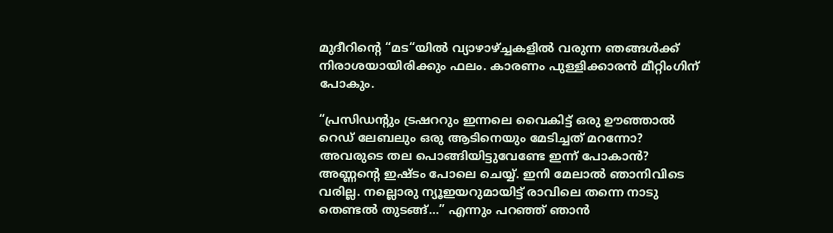മുദീറിന്റെ “മട“യിൽ വ്യാഴാഴ്ച്ചകളിൽ വരുന്ന ഞങ്ങൾക്ക് നിരാശയായിരിക്കും ഫലം. കാരണം പുള്ളിക്കാരൻ മീറ്റിംഗിന് പോകും.

“പ്രസിഡന്റും ട്രഷററും ഇന്നലെ വൈകിട്ട് ഒരു ഊഞ്ഞാ‍ൽ റെഡ് ലേബലും ഒരു ആടിനെയും മേടിച്ചത് മറന്നോ? അവരുടെ തല പൊങ്ങിയിട്ടുവേണ്ടേ ഇന്ന് പോകാ‍ൻ? അണ്ണന്റെ ഇഷ്ടം പോലെ ചെയ്യ്. ഇനി മേലാൽ ഞാനിവിടെ വരില്ല. നല്ലൊരു ന്യൂഇയറുമായിട്ട് രാവിലെ തന്നെ നാടു തെണ്ടൽ തുടങ്ങ്…” എന്നും പറഞ്ഞ് ഞാൻ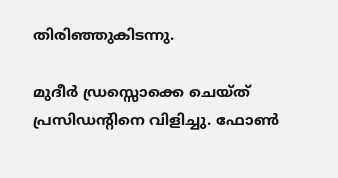തിരിഞ്ഞുകിടന്നു.

മുദീർ ഡ്രസ്സൊക്കെ ചെയ്ത് പ്രസിഡന്റിനെ വിളിച്ചു. ഫോൺ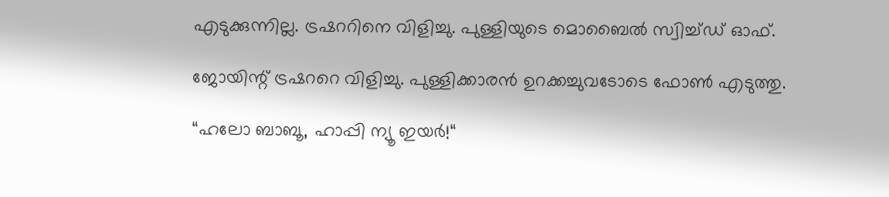എടുക്കുന്നില്ല. ട്രഷററിനെ വിളിച്ചു. പുള്ളിയുടെ മൊബൈൽ സ്വിച്ച്ഡ് ഓഫ്.

ജോയിന്റ് ട്രഷററെ വിളിച്ചു. പുള്ളിക്കാരൻ ഉറക്കച്ചുവടോടെ ഫോൺ എടുത്തു.

“ഹലോ ബാബൂ, ഹാപ്പി ന്യൂ ഇയർ!“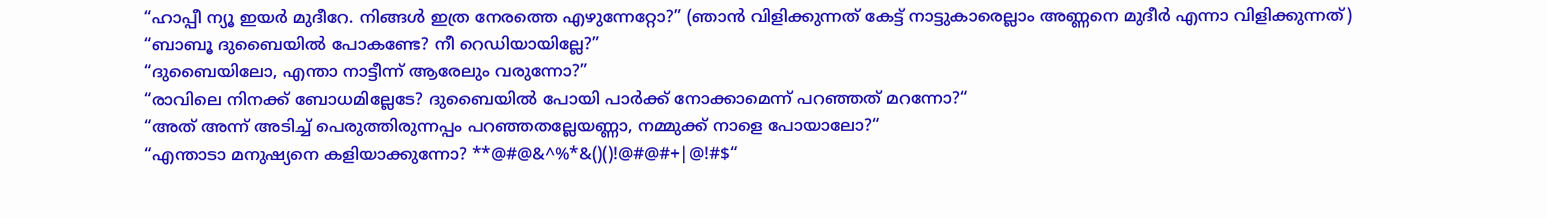“ഹാപ്പീ ന്യൂ ഇയർ മുദീറേ. നിങ്ങൾ ഇത്ര നേരത്തെ എഴുന്നേറ്റോ?” (ഞാൻ വിളിക്കുന്നത് കേട്ട് നാട്ടുകാരെല്ലാം അണ്ണനെ മുദീർ എന്നാ വിളിക്കുന്നത്)
“ബാബൂ ദുബൈയിൽ പോകണ്ടേ? നീ റെഡിയായില്ലേ?”
“ദുബൈയിലോ, എന്താ നാട്ടീന്ന് ആരേലും വരുന്നോ?”
“രാവിലെ നിനക്ക് ബോധമില്ലേടേ? ദുബൈയിൽ പോയി പാർക്ക് നോക്കാ‍മെന്ന് പറഞ്ഞത് മറന്നോ?“
“അത് അന്ന് അടിച്ച് പെരുത്തിരുന്നപ്പം പറഞ്ഞതല്ലേയണ്ണാ, നമ്മുക്ക് നാളെ പോയാലോ?“
“എന്താടാ മനുഷ്യനെ കളിയാക്കുന്നോ? **@#@&^%*&()()!@#@#+|@!#$“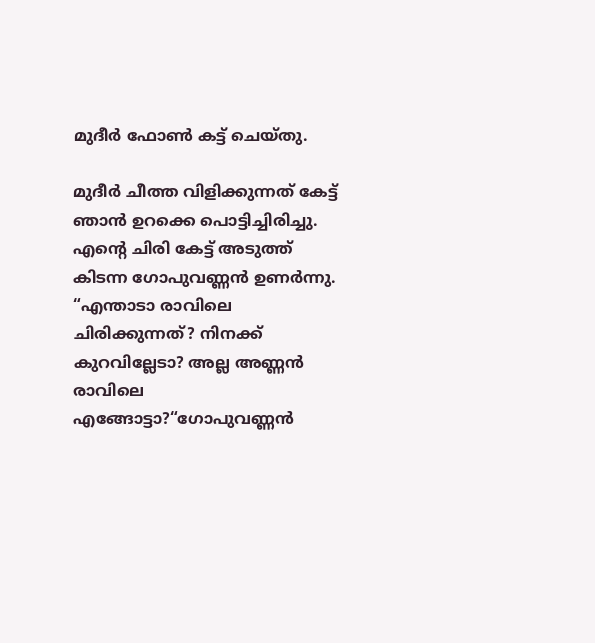മുദീർ ഫോൺ കട്ട് ചെയ്തു.

മുദീർ ചീത്ത വിളിക്കുന്നത് കേട്ട് ഞാൻ ഉറക്കെ പൊട്ടിച്ചിരിച്ചു. എന്റെ ചിരി കേട്ട് അടുത്ത് കിടന്ന ഗോപുവണ്ണൻ ഉണർന്നു. “എന്താടാ രാവിലെ ചിരിക്കുന്നത്? നിനക്ക് കുറവില്ലേടാ? അല്ല അണ്ണൻ രാവിലെ എങ്ങോട്ടാ?“ഗോപുവണ്ണൻ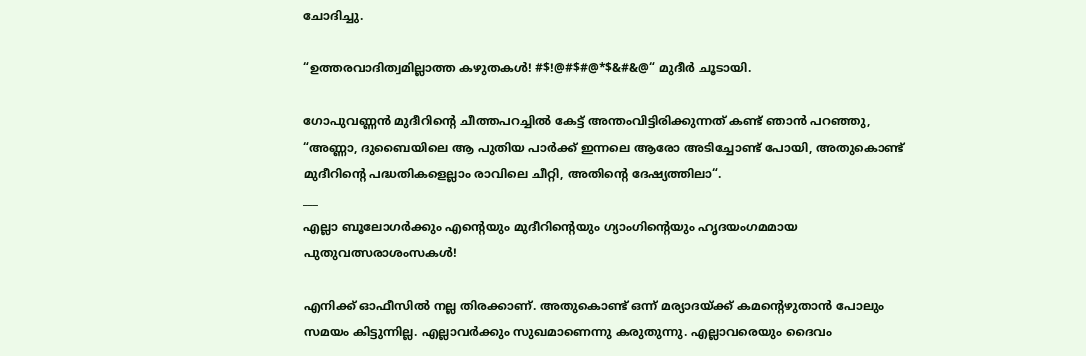ചോദിച്ചു.

“ഉത്തരവാദിത്വമില്ലാത്ത കഴുതകൾ! #$!@#$#@*$&#&@“ മുദീർ ചൂടായി.

ഗോപുവണ്ണൻ മുദീറിന്റെ ചീത്തപറച്ചിൽ കേട്ട് അന്തംവിട്ടിരിക്കുന്നത് കണ്ട് ഞാൻ പറഞ്ഞു, “അണ്ണാ, ദുബൈയിലെ ആ പുതിയ പാർക്ക് ഇന്നലെ ആരോ അടിച്ചോണ്ട് പോയി, അതുകൊണ്ട് മുദീറിന്റെ പദ്ധതികളെല്ലാം രാവിലെ ചീറ്റി, അതിന്റെ ദേഷ്യത്തിലാ“.
___
എല്ലാ ബൂലോഗർക്കും എന്റെയും മുദീറിന്റെയും ഗ്യാംഗിന്റെയും ഹൃദയംഗമമായ പുതുവത്സരാശംസകൾ!

എനിക്ക് ഓഫീസിൽ നല്ല തിരക്കാണ്. അതുകൊണ്ട് ഒന്ന് മര്യാദയ്ക്ക് കമന്റെഴുതാൻ പോലും സമയം കിട്ടുന്നില്ല. എല്ലാവർക്കും സുഖമാണെന്നു കരുതുന്നു. എല്ലാവരെയും ദൈവം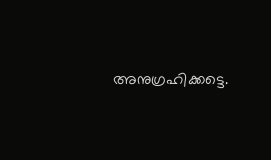അനുഗ്രഹിക്കട്ടെ.